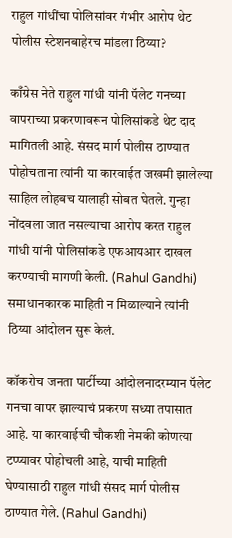राहुल गांधींचा पोलिसांवर गंभीर आरोप थेट पोलीस स्टेशनबाहेरच मांडला ठिय्या?

काँग्रेस नेते राहुल गांधी यांनी पॅलेट गनच्या वापराच्या प्रकरणावरून पोलिसांकडे थेट दाद मागितली आहे. संसद मार्ग पोलीस ठाण्यात पोहोचताना त्यांनी या कारवाईत जखमी झालेल्या साहिल लोहबच यालाही सोबत घेतले. गुन्हा नोंदवला जात नसल्याचा आरोप करत राहुल गांधी यांनी पोलिसांकडे एफआयआर दाखल करण्याची मागणी केली. (Rahul Gandhi) समाधानकारक माहिती न मिळाल्याने त्यांनी ठिय्या आंदोलन सुरू केलं.

कॉकरोच जनता पार्टीच्या आंदोलनादरम्यान पॅलेट गनचा वापर झाल्याचं प्रकरण सध्या तपासात आहे. या कारवाईची चौकशी नेमकी कोणत्या टप्प्यावर पोहोचली आहे, याची माहिती घेण्यासाठी राहुल गांधी संसद मार्ग पोलीस ठाण्यात गेले. (Rahul Gandhi)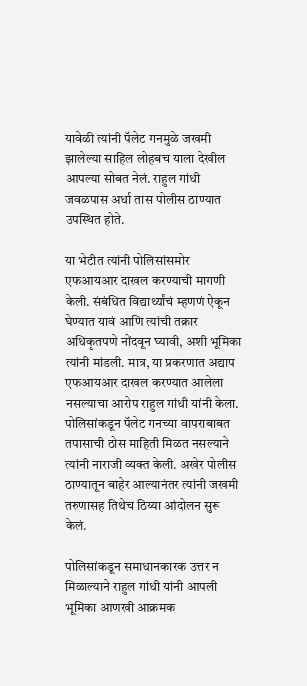यावेळी त्यांनी पॅलेट गनमुळे जखमी झालेल्या साहिल लोहबच याला देखील आपल्या सोबत नेलं. राहुल गांधी जवळपास अर्धा तास पोलीस ठाण्यात उपस्थित होते.

या भेटीत त्यांनी पोलिसांसमोर एफआयआर दाखल करण्याची मागणी केली. संबंधित विद्यार्थ्यांचं म्हणणं ऐकून घेण्यात यावं आणि त्यांची तक्रार अधिकृतपणे नोंदवून घ्यावी, अशी भूमिका त्यांनी मांडली. मात्र, या प्रकरणात अद्याप एफआयआर दाखल करण्यात आलेला नसल्याचा आरोप राहुल गांधी यांनी केला. पोलिसांकडून पॅलेट गनच्या वापराबाबत तपासाची ठोस माहिती मिळत नसल्याने त्यांनी नाराजी व्यक्त केली. अखेर पोलीस ठाण्यातून बाहेर आल्यानंतर त्यांनी जखमी तरुणासह तिथेच ठिय्या आंदोलन सुरू केलं.

पोलिसांकडून समाधानकारक उत्तर न मिळाल्याने राहुल गांधी यांनी आपली भूमिका आणखी आक्रमक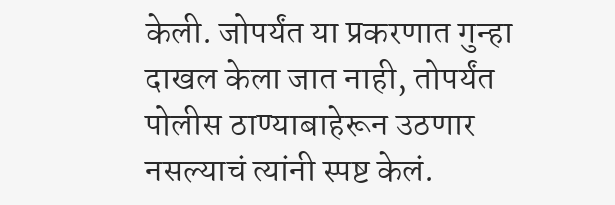केली. जोपर्यंत या प्रकरणात गुन्हा दाखल केला जात नाही, तोपर्यंत पोलीस ठाण्याबाहेरून उठणार नसल्याचं त्यांनी स्पष्ट केलं.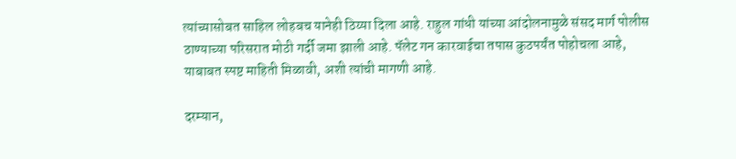त्यांच्यासोबत साहिल लोहबच यानेही ठिय्या दिला आहे. राहुल गांधी यांच्या आंदोलनामुळे संसद मार्ग पोलीस ठाण्याच्या परिसरात मोठी गर्दी जमा झाली आहे. पॅलेट गन कारवाईचा तपास कुठपर्यंत पोहोचला आहे, याबाबत स्पष्ट माहिती मिळावी, अशी त्यांची मागणी आहे.

दरम्यान,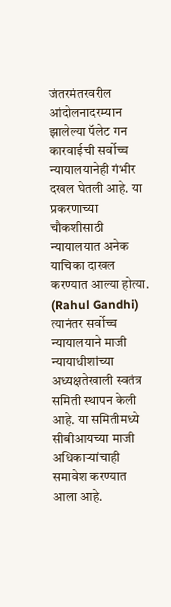जंतरमंतरवरील आंदोलनादरम्यान झालेल्या पॅलेट गन कारवाईची सर्वोच्च न्यायालयानेही गंभीर दखल घेतली आहे. या प्रकरणाच्या चौकशीसाठी न्यायालयात अनेक याचिका दाखल करण्यात आल्या होत्या. (Rahul Gandhi) त्यानंतर सर्वोच्च न्यायालयाने माजी न्यायाधीशांच्या अध्यक्षतेखाली स्वतंत्र समिती स्थापन केली आहे. या समितीमध्ये सीबीआयच्या माजी अधिकाऱ्यांचाही समावेश करण्यात आला आहे.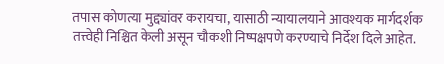तपास कोणत्या मुद्द्यांवर करायचा, यासाठी न्यायालयाने आवश्यक मार्गदर्शक तत्त्वेही निश्चित केली असून चौकशी निष्पक्षपणे करण्याचे निर्देश दिले आहेत.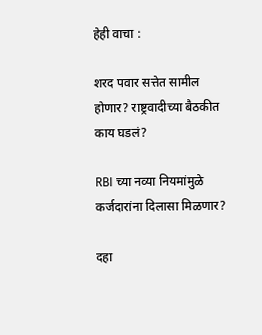हेही वाचा :

शरद पवार सत्तेत सामील होणार? राष्ट्रवादीच्या बैठकीत काय घडलं?

RBI च्या नव्या नियमांमुळे कर्जदारांना दिलासा मिळणार?

दहा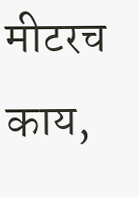मीटरच काय,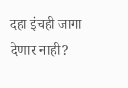दहा इंचही जागा देणार नाही?